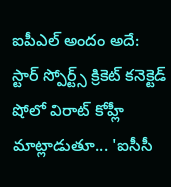ఐపీఎల్ అందం అదే:
స్టార్ స్పోర్ట్స్ క్రికెట్ కనెక్టెడ్ షోలో విరాట్ కోహ్లీ మాట్లాడుతూ... 'ఐసీసీ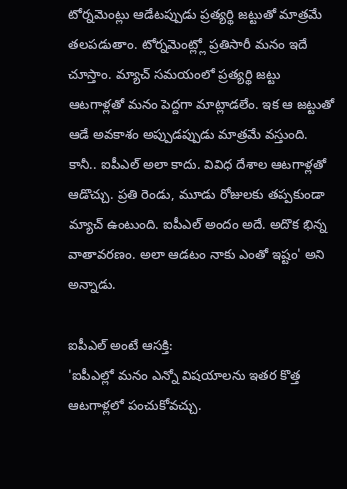టోర్నమెంట్లు ఆడేటప్పుడు ప్రత్యర్థి జట్టుతో మాత్రమే తలపడుతాం. టోర్నమెంట్ల్లో ప్రతిసారీ మనం ఇదే చూస్తాం. మ్యాచ్ సమయంలో ప్రత్యర్థి జట్టు ఆటగాళ్లతో మనం పెద్దగా మాట్లాడలేం. ఇక ఆ జట్టుతో ఆడే అవకాశం అప్పుడప్పుడు మాత్రమే వస్తుంది. కానీ.. ఐపీఎల్ అలా కాదు. వివిధ దేశాల ఆటగాళ్లతో ఆడొచ్చు. ప్రతి రెండు, మూడు రోజులకు తప్పకుండా మ్యాచ్ ఉంటుంది. ఐపీఎల్ అందం అదే. అదొక భిన్న వాతావరణం. అలా ఆడటం నాకు ఎంతో ఇష్టం' అని అన్నాడు.

ఐపీఎల్ అంటే ఆసక్తి:
'ఐపీఎల్లో మనం ఎన్నో విషయాలను ఇతర కొత్త ఆటగాళ్లలో పంచుకోవచ్చు.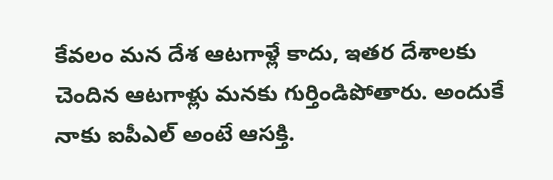కేవలం మన దేశ ఆటగాళ్లే కాదు, ఇతర దేశాలకు చెందిన ఆటగాళ్లు మనకు గుర్తిండిపోతారు. అందుకే నాకు ఐపీఎల్ అంటే ఆసక్తి.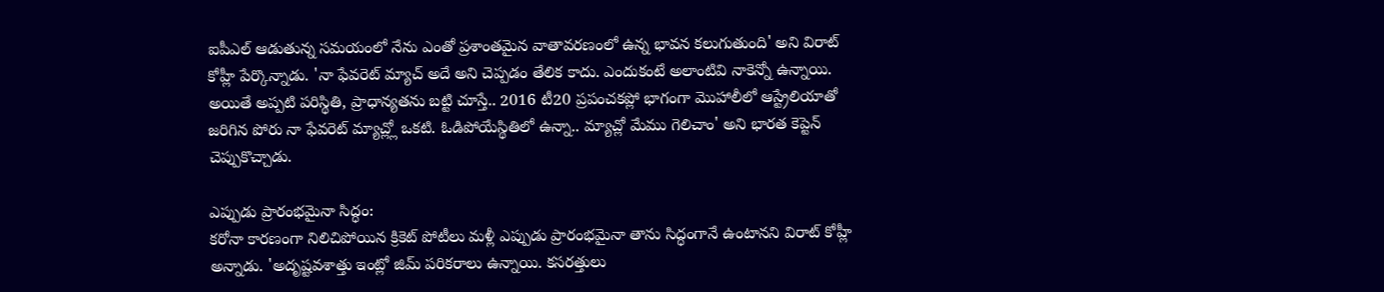ఐపీఎల్ ఆడుతున్న సమయంలో నేను ఎంతో ప్రశాంతమైన వాతావరణంలో ఉన్న భావన కలుగుతుంది' అని విరాట్ కోహ్లీ పేర్కొన్నాడు. 'నా ఫేవరెట్ మ్యాచ్ అదే అని చెప్పడం తేలిక కాదు. ఎందుకంటే అలాంటివి నాకెన్నో ఉన్నాయి. అయితే అప్పటి పరిస్థితి, ప్రాధాన్యతను బట్టి చూస్తే.. 2016 టీ20 ప్రపంచకప్లో భాగంగా మొహాలీలో ఆస్ట్రేలియాతో జరిగిన పోరు నా ఫేవరెట్ మ్యాచ్ల్లో ఒకటి. ఓడిపోయేస్థితిలో ఉన్నా.. మ్యాచ్లో మేము గెలిచాం' అని భారత కెప్టెన్ చెప్పుకొచ్చాడు.

ఎప్పుడు ప్రారంభమైనా సిద్ధం:
కరోనా కారణంగా నిలిచిపోయిన క్రికెట్ పోటీలు మళ్లీ ఎప్పుడు ప్రారంభమైనా తాను సిద్ధంగానే ఉంటానని విరాట్ కోహ్లీ అన్నాడు. 'అదృష్టవశాత్తు ఇంట్లో జిమ్ పరికరాలు ఉన్నాయి. కసరత్తులు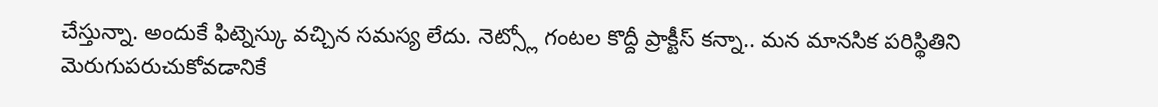చేస్తున్నా. అందుకే ఫిట్నెస్కు వచ్చిన సమస్య లేదు. నెట్స్లో గంటల కొద్దీ ప్రాక్టీస్ కన్నా.. మన మానసిక పరిస్థితిని మెరుగుపరుచుకోవడానికే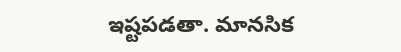ఇష్టపడతా. మానసిక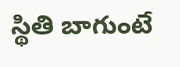స్థితి బాగుంటే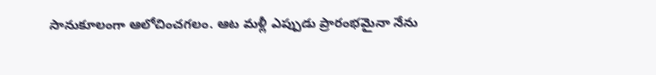సానుకూలంగా ఆలోచించగలం. ఆట మళ్లీ ఎప్పుడు ప్రారంభమైనా నేను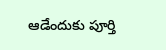ఆడేందుకు పూర్తి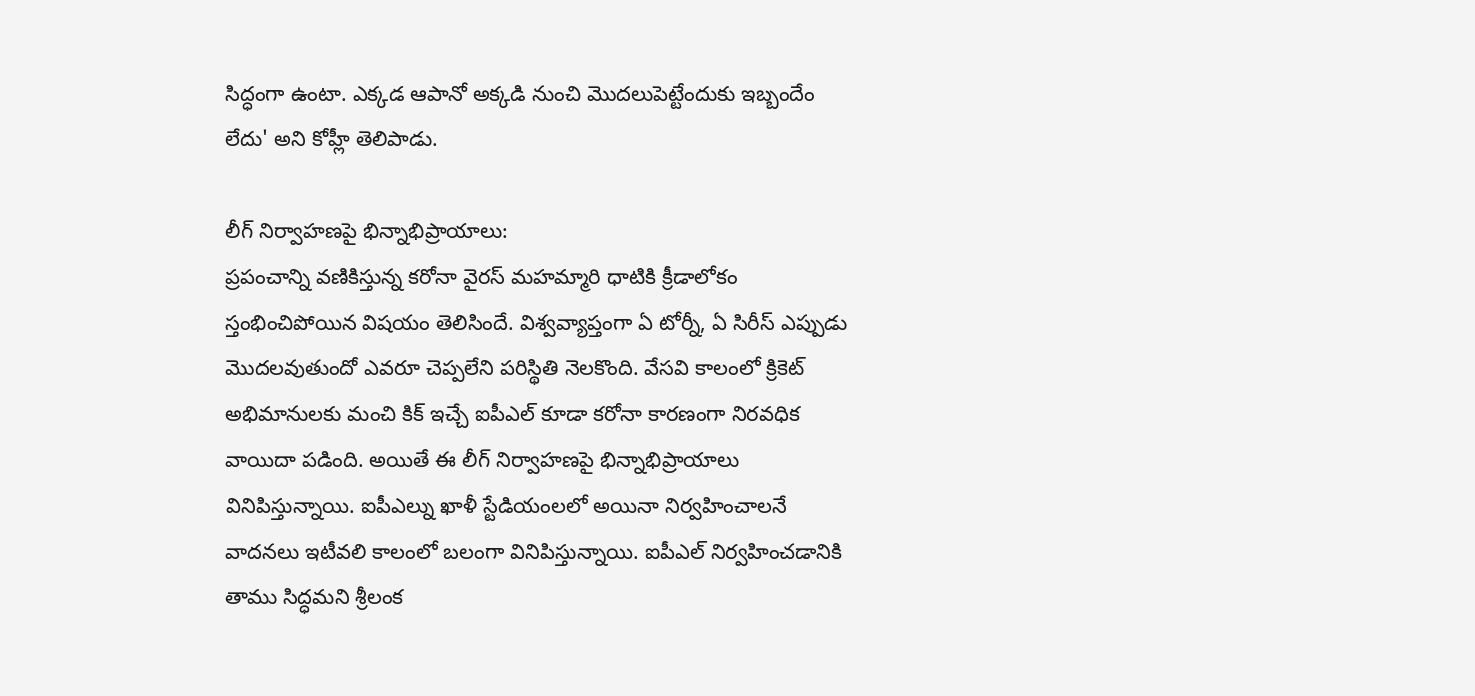సిద్ధంగా ఉంటా. ఎక్కడ ఆపానో అక్కడి నుంచి మొదలుపెట్టేందుకు ఇబ్బందేం లేదు' అని కోహ్లీ తెలిపాడు.

లీగ్ నిర్వాహణపై భిన్నాభిప్రాయాలు:
ప్రపంచాన్ని వణికిస్తున్న కరోనా వైరస్ మహమ్మారి ధాటికి క్రీడాలోకం స్తంభించిపోయిన విషయం తెలిసిందే. విశ్వవ్యాప్తంగా ఏ టోర్నీ, ఏ సిరీస్ ఎప్పుడు మొదలవుతుందో ఎవరూ చెప్పలేని పరిస్థితి నెలకొంది. వేసవి కాలంలో క్రికెట్ అభిమానులకు మంచి కిక్ ఇచ్చే ఐపీఎల్ కూడా కరోనా కారణంగా నిరవధిక వాయిదా పడింది. అయితే ఈ లీగ్ నిర్వాహణపై భిన్నాభిప్రాయాలు వినిపిస్తున్నాయి. ఐపీఎల్ను ఖాళీ స్టేడియంలలో అయినా నిర్వహించాలనే వాదనలు ఇటీవలి కాలంలో బలంగా వినిపిస్తున్నాయి. ఐపీఎల్ నిర్వహించడానికి తాము సిద్ధమని శ్రీలంక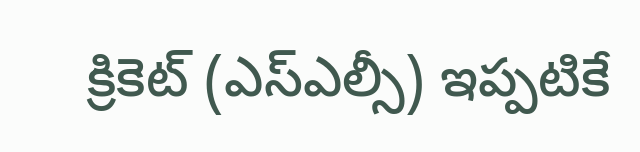క్రికెట్ (ఎస్ఎల్సీ) ఇప్పటికే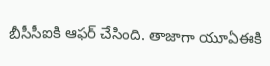బీసీసీఐకి ఆఫర్ చేసింది. తాజాగా యూఏఈకి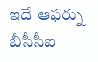ఇదే ఆఫర్ను బీసీసీఐ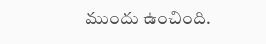ముందు ఉంచింది.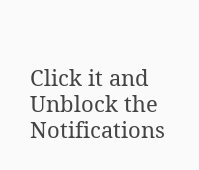Click it and Unblock the Notifications